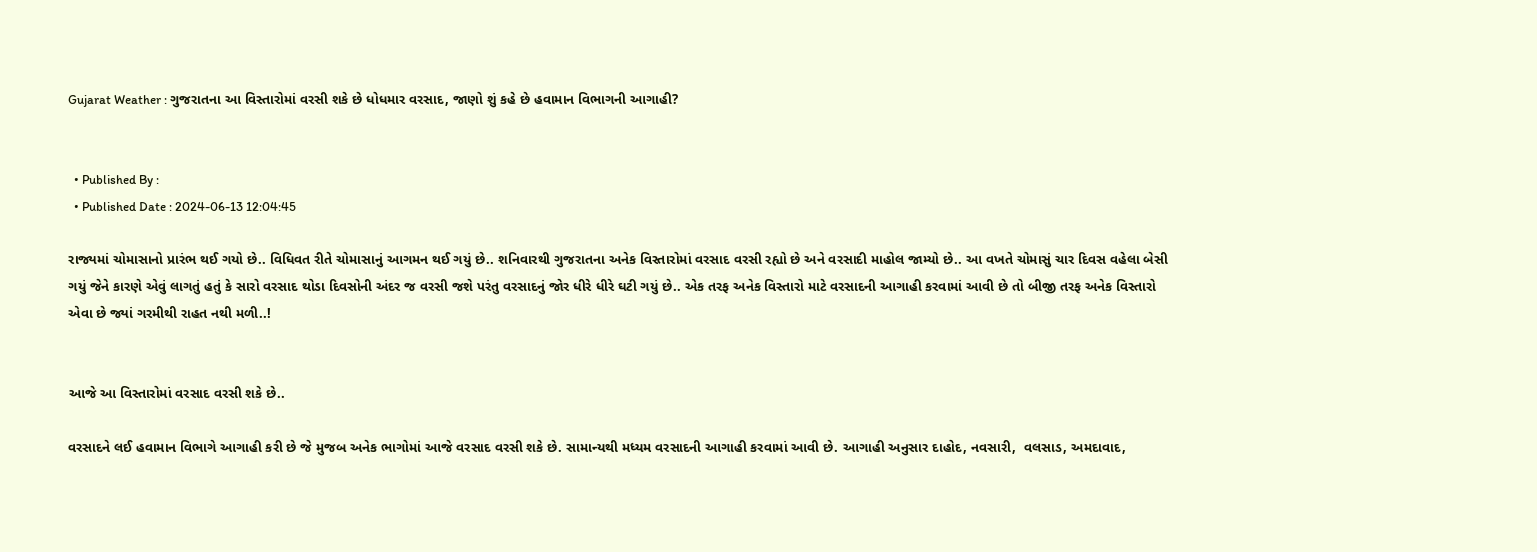Gujarat Weather : ગુજરાતના આ વિસ્તારોમાં વરસી શકે છે ધોધમાર વરસાદ, જાણો શું કહે છે હવામાન વિભાગની આગાહી?


  • Published By :
  • Published Date : 2024-06-13 12:04:45

રાજ્યમાં ચોમાસાનો પ્રારંભ થઈ ગયો છે.. વિધિવત રીતે ચોમાસાનું આગમન થઈ ગયું છે.. શનિવારથી ગુજરાતના અનેક વિસ્તારોમાં વરસાદ વરસી રહ્યો છે અને વરસાદી માહોલ જામ્યો છે.. આ વખતે ચોમાસું ચાર દિવસ વહેલા બેસી ગયું જેને કારણે એવું લાગતું હતું કે સારો વરસાદ થોડા દિવસોની અંદર જ વરસી જશે પરંતુ વરસાદનું જોર ધીરે ધીરે ઘટી ગયું છે.. એક તરફ અનેક વિસ્તારો માટે વરસાદની આગાહી કરવામાં આવી છે તો બીજી તરફ અનેક વિસ્તારો એવા છે જ્યાં ગરમીથી રાહત નથી મળી..!


આજે આ વિસ્તારોમાં વરસાદ વરસી શકે છે..

વરસાદને લઈ હવામાન વિભાગે આગાહી કરી છે જે મુજબ અનેક ભાગોમાં આજે વરસાદ વરસી શકે છે. સામાન્યથી મધ્યમ વરસાદની આગાહી કરવામાં આવી છે. આગાહી અનુસાર દાહોદ, નવસારી,  વલસાડ, અમદાવાદ,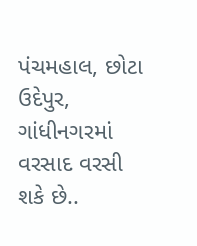પંચમહાલ, છોટા ઉદેપુર, ગાંધીનગરમાં વરસાદ વરસી શકે છે..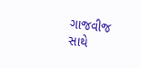ગાજવીજ સાથે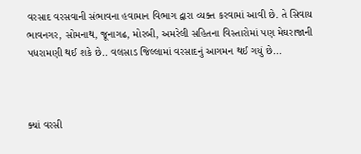વરસાદ વરસવાની સંભાવના હવામાન વિભાગ દ્વારા વ્યક્ત કરવામાં આવી છે. તે સિવાય ભાવનગર, સોમનાથ, જૂનાગઢ, મોરબી, અમરેલી સહિતના વિસ્તારોમાં પણ મેઘરાજાની પધરામણી થઈ શકે છે.. વલસાડ જિલ્લામાં વરસાદનું આગમન થઈ ગયું છે...



ક્યાં વરસી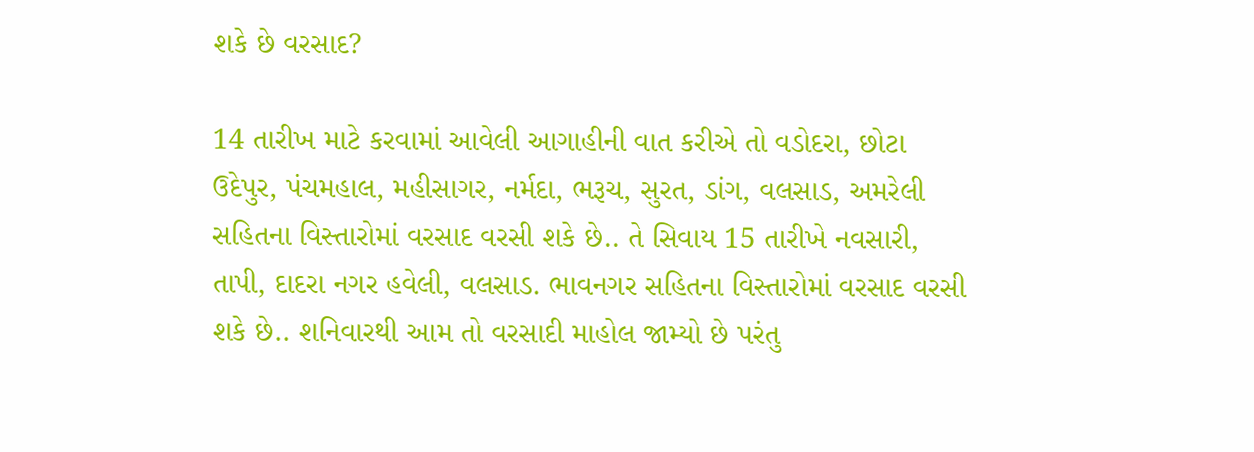શકે છે વરસાદ?

14 તારીખ માટે કરવામાં આવેલી આગાહીની વાત કરીએ તો વડોદરા, છોટા ઉદેપુર, પંચમહાલ, મહીસાગર, નર્મદા, ભરૂચ, સુરત, ડાંગ, વલસાડ, અમરેલી સહિતના વિસ્તારોમાં વરસાદ વરસી શકે છે.. તે સિવાય 15 તારીખે નવસારી, તાપી, દાદરા નગર હવેલી, વલસાડ. ભાવનગર સહિતના વિસ્તારોમાં વરસાદ વરસી શકે છે.. શનિવારથી આમ તો વરસાદી માહોલ જામ્યો છે પરંતુ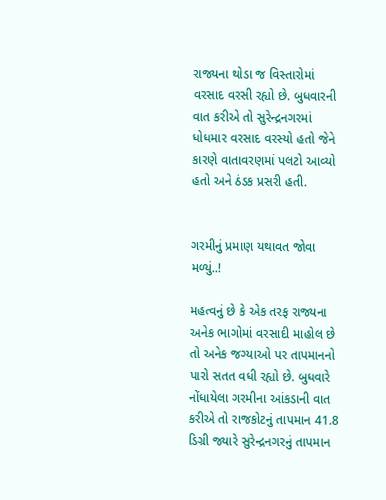રાજ્યના થોડા જ વિસ્તારોમાં વરસાદ વરસી રહ્યો છે. બુધવારની વાત કરીએ તો સુરેન્દ્રનગરમાં ધોધમાર વરસાદ વરસ્યો હતો જેને કારણે વાતાવરણમાં પલટો આવ્યો હતો અને ઠંડક પ્રસરી હતી.


ગરમીનું પ્રમાણ યથાવત જોવા મળ્યું..!

મહત્વનું છે કે એક તરફ રાજ્યના અનેક ભાગોમાં વરસાદી માહોલ છે તો અનેક જગ્યાઓ પર તાપમાનનો પારો સતત વધી રહ્યો છે. બુધવારે નોંધાયેલા ગરમીના આંકડાની વાત કરીએ તો રાજકોટનું તાપમાન 41.8 ડિગ્રી જ્યારે સુરેન્દ્રનગરનું તાપમાન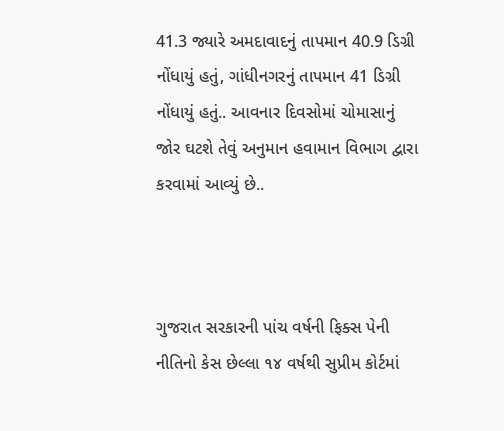41.3 જ્યારે અમદાવાદનું તાપમાન 40.9 ડિગ્રી નોંધાયું હતું, ગાંધીનગરનું તાપમાન 41 ડિગ્રી નોંધાયું હતું.. આવનાર દિવસોમાં ચોમાસાનું જોર ઘટશે તેવું અનુમાન હવામાન વિભાગ દ્વારા કરવામાં આવ્યું છે..



ગુજરાત સરકારની પાંચ વર્ષની ફિક્સ પેની નીતિનો કેસ છેલ્લા ૧૪ વર્ષથી સુપ્રીમ કોર્ટમાં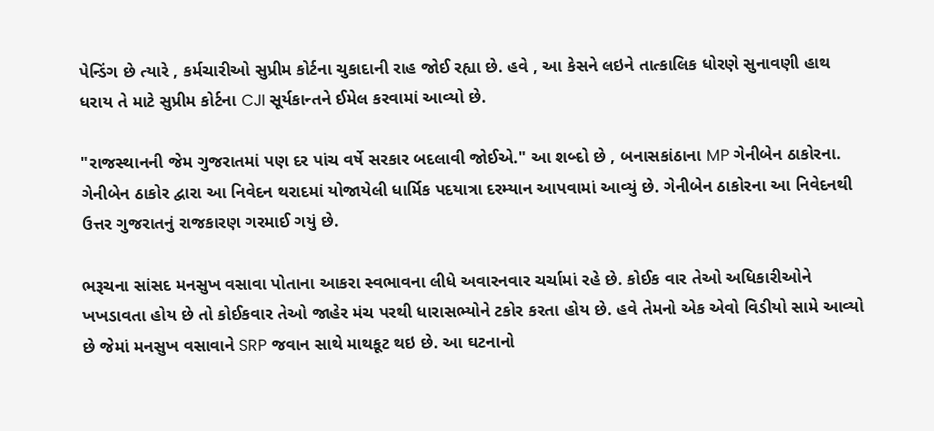પેન્ડિંગ છે ત્યારે , કર્મચારીઓ સુપ્રીમ કોર્ટના ચુકાદાની રાહ જોઈ રહ્યા છે. હવે , આ કેસને લઇને તાત્કાલિક ધોરણે સુનાવણી હાથ ધરાય તે માટે સુપ્રીમ કોર્ટના CJI સૂર્યકાન્તને ઈમેલ કરવામાં આવ્યો છે.

"રાજસ્થાનની જેમ ગુજરાતમાં પણ દર પાંચ વર્ષે સરકાર બદલાવી જોઈએ." આ શબ્દો છે , બનાસકાંઠાના MP ગેનીબેન ઠાકોરના. ગેનીબેન ઠાકોર દ્વારા આ નિવેદન થરાદમાં યોજાયેલી ધાર્મિક પદયાત્રા દરમ્યાન આપવામાં આવ્યું છે. ગેનીબેન ઠાકોરના આ નિવેદનથી ઉત્તર ગુજરાતનું રાજકારણ ગરમાઈ ગયું છે.

ભરૂચના સાંસદ મનસુખ વસાવા પોતાના આકરા સ્વભાવના લીધે અવારનવાર ચર્ચામાં રહે છે. કોઈક વાર તેઓ અધિકારીઓને ખખડાવતા હોય છે તો કોઈકવાર તેઓ જાહેર મંચ પરથી ધારાસભ્યોને ટકોર કરતા હોય છે. હવે તેમનો એક એવો વિડીયો સામે આવ્યો છે જેમાં મનસુખ વસાવાને SRP જવાન સાથે માથકૂટ થઇ છે. આ ઘટનાનો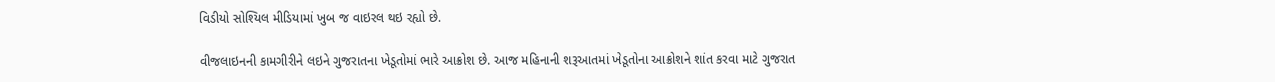વિડીયો સોશ્યિલ મીડિયામાં ખુબ જ વાઇરલ થઇ રહ્યો છે.

વીજલાઇનની કામગીરીને લઇને ગુજરાતના ખેડૂતોમાં ભારે આક્રોશ છે. આજ મહિનાની શરૂઆતમાં ખેડૂતોના આક્રોશને શાંત કરવા માટે ગુજરાત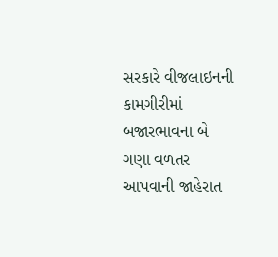સરકારે વીજલાઇનની કામગીરીમાં બજારભાવના બે ગણા વળતર આપવાની જાહેરાત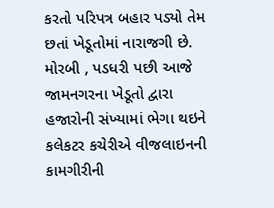કરતો પરિપત્ર બહાર પડ્યો તેમ છતાં ખેડૂતોમાં નારાજગી છે. મોરબી , પડધરી પછી આજે જામનગરના ખેડૂતો દ્વારા હજારોની સંખ્યામાં ભેગા થઇને કલેકટર કચેરીએ વીજલાઇનની કામગીરીની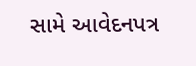સામે આવેદનપત્ર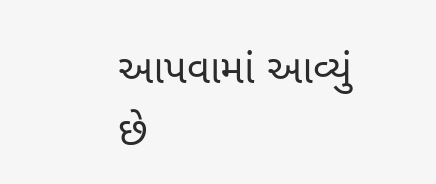આપવામાં આવ્યું છે